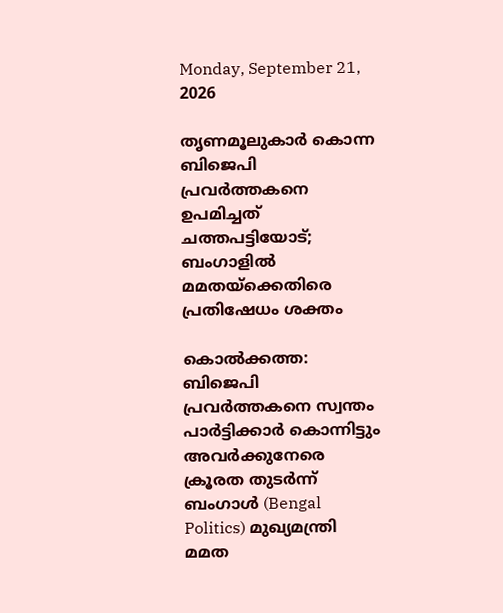Monday, September 21, 2026

തൃണമൂലുകാർ കൊന്ന ബിജെപി പ്രവർത്തകനെ ഉപമിച്ചത് ചത്തപട്ടിയോട്; ബംഗാളിൽ മമതയ്ക്കെതിരെ പ്രതിഷേധം ശക്തം

കൊൽക്കത്ത: ബിജെപി പ്രവർത്തകനെ സ്വന്തം പാർട്ടിക്കാർ കൊന്നിട്ടും അവർക്കുനേരെ ക്രൂരത തുടർന്ന് ബംഗാൾ (Bengal Politics) മുഖ്യമന്ത്രി മമത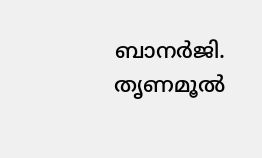ബാനർജി. തൃണമൂൽ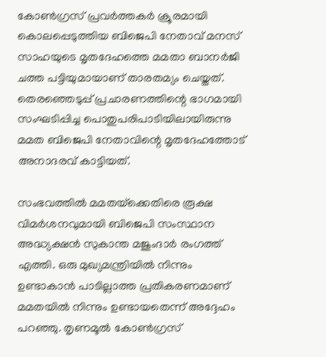കോൺഗ്രസ് പ്രവർത്തകർ ക്രൂരമായി കൊലപ്പെടുത്തിയ ബിജെപി നേതാവ് മനസ് സാഹയുടെ മൃതദേഹത്തെ മമതാ ബാനർജി ചത്ത പട്ടിയുമായാണ് താരതമ്യം ചെയ്തത്. തെരഞ്ഞെടുപ്പ് പ്രചാരണത്തിന്റെ ഭാഗമായി സംഘടിപ്പിച്ച പൊതുപരിപാടിയിലായിരുന്നു മമത ബിജെപി നേതാവിന്റെ മൃതദേഹത്തോട് അനാദരവ് കാട്ടിയത്.

സംഭവത്തിൽ മമതയ്‌ക്കെതിരെ രൂക്ഷ വിമർശനവുമായി ബിജെപി സംസ്ഥാന അദ്ധ്യക്ഷൻ സുകാന്ത മജും‌ദാർ രംഗത്ത് എത്തി. ഒരു മുഖ്യമന്ത്രിയിൽ നിന്നും ഉണ്ടാകാൻ പാടില്ലാത്ത പ്രതികരണമാണ് മമതയിൽ നിന്നും ഉണ്ടായതെന്ന് അദ്ദേഹം പറഞ്ഞു. തൃണമൂൽ കോൺഗ്രസ്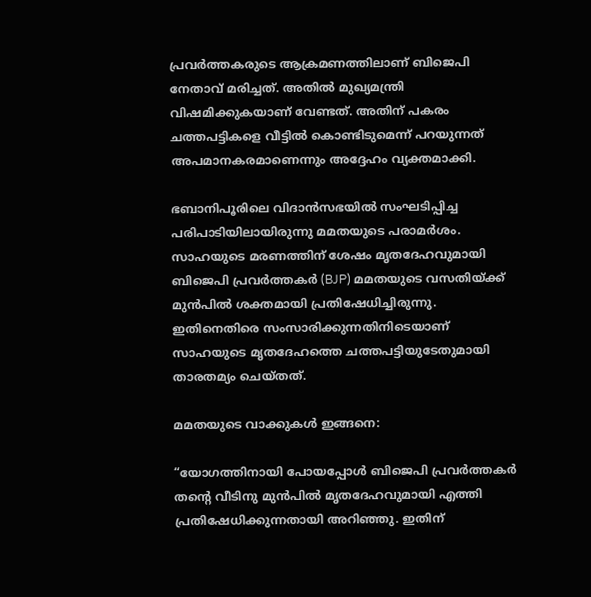പ്രവർത്തകരുടെ ആക്രമണത്തിലാണ് ബിജെപി നേതാവ് മരിച്ചത്. അതിൽ മുഖ്യമന്ത്രി വിഷമിക്കുകയാണ് വേണ്ടത്. അതിന് പകരം ചത്തപട്ടികളെ വീട്ടിൽ കൊണ്ടിടുമെന്ന് പറയുന്നത് അപമാനകരമാണെന്നും അദ്ദേഹം വ്യക്തമാക്കി.

ഭബാനിപൂരിലെ വിദാൻസഭയിൽ സംഘടിപ്പിച്ച പരിപാടിയിലായിരുന്നു മമതയുടെ പരാമർശം. സാഹയുടെ മരണത്തിന് ശേഷം മൃതദേഹവുമായി ബിജെപി പ്രവർത്തകർ (BJP) മമതയുടെ വസതിയ്‌ക്ക് മുൻപിൽ ശക്തമായി പ്രതിഷേധിച്ചിരുന്നു. ഇതിനെതിരെ സംസാരിക്കുന്നതിനിടെയാണ് സാഹയുടെ മൃതദേഹത്തെ ചത്തപട്ടിയുടേതുമായി താരതമ്യം ചെയ്തത്.

മമതയുടെ വാക്കുകൾ ഇങ്ങനെ:

“യോഗത്തിനായി പോയപ്പോൾ ബിജെപി പ്രവർത്തകർ തന്റെ വീടിനു മുൻപിൽ മൃതദേഹവുമായി എത്തി പ്രതിഷേധിക്കുന്നതായി അറിഞ്ഞു. ഇതിന്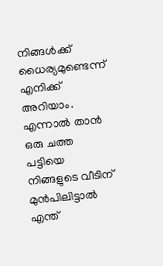നിങ്ങൾക്ക് ധൈര്യമുണ്ടെന്ന് എനിക്ക് അറിയാം. എന്നാൽ താൻ ഒരു ചത്ത പട്ടിയെ നിങ്ങളുടെ വീടിന് മുൻപിലിട്ടാൽ എന്ത്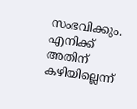സംഭവിക്കും. എനിക്ക് അതിന് കഴിയില്ലെന്ന്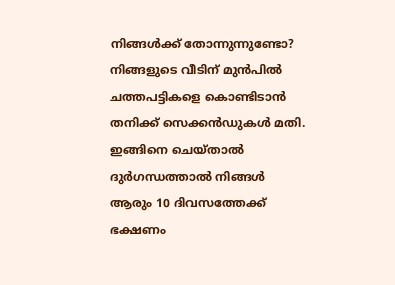നിങ്ങൾക്ക് തോന്നുന്നുണ്ടോ? നിങ്ങളുടെ വീടിന് മുൻപിൽ ചത്തപട്ടികളെ കൊണ്ടിടാൻ തനിക്ക് സെക്കൻഡുകൾ മതി. ഇങ്ങിനെ ചെയ്താൽ ദുർഗന്ധത്താൽ നിങ്ങൾ ആരും 10 ദിവസത്തേക്ക് ഭക്ഷണം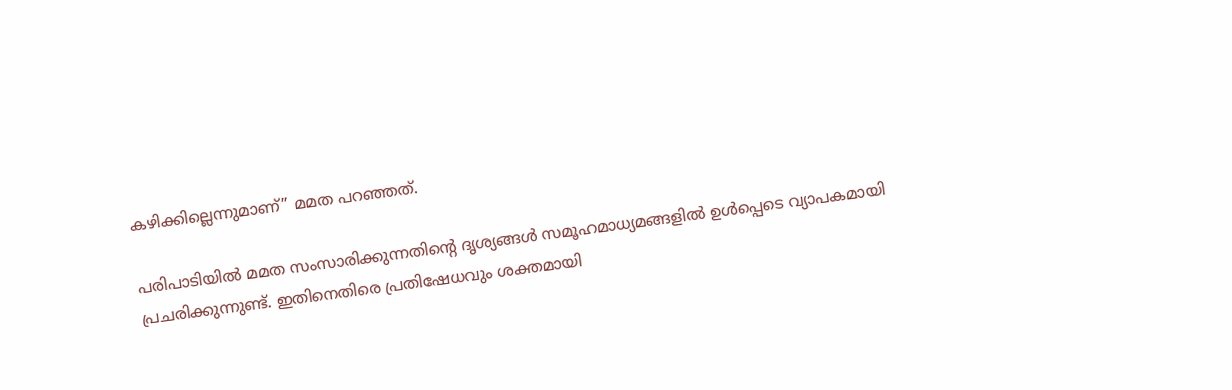കഴിക്കില്ലെന്നുമാണ്” മമത പറഞ്ഞത്.

പരിപാടിയിൽ മമത സംസാരിക്കുന്നതിന്റെ ദൃശ്യങ്ങൾ സമൂഹമാധ്യമങ്ങളിൽ ഉൾപ്പെടെ വ്യാപകമായി പ്രചരിക്കുന്നുണ്ട്. ഇതിനെതിരെ പ്രതിഷേധവും ശക്തമായി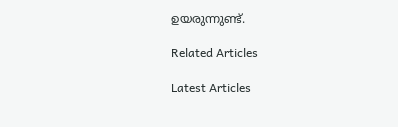ഉയരുന്നുണ്ട്.

Related Articles

Latest Articles